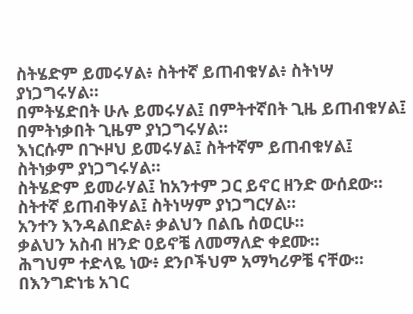ስትሄድም ይመሩሃል፥ ስትተኛ ይጠብቁሃል፥ ስትነሣ ያነጋግሩሃል።
በምትሄድበት ሁሉ ይመሩሃል፤ በምትተኛበት ጊዜ ይጠብቁሃል፤ በምትነቃበት ጊዜም ያነጋግሩሃል።
እነርሱም በጒዞህ ይመሩሃል፤ ስትተኛም ይጠብቁሃል፤ ስትነቃም ያነጋግሩሃል።
ስትሄድም ይመራሃል፤ ከአንተም ጋር ይኖር ዘንድ ውሰደው። ስትተኛ ይጠብቅሃል፤ ስትነሣም ያነጋግርሃል።
አንተን እንዳልበድል፥ ቃልህን በልቤ ሰወርሁ።
ቃልህን አስብ ዘንድ ዐይኖቼ ለመማለድ ቀደሙ።
ሕግህም ተድላዬ ነው፥ ደንቦችህም አማካሪዎቼ ናቸው።
በእንግድነቴ አገር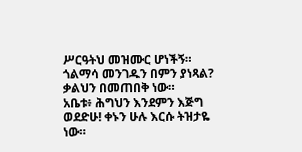ሥርዓትህ መዝሙር ሆነችኝ።
ጎልማሳ መንገዱን በምን ያነጻል? ቃልህን በመጠበቅ ነው።
አቤቱ፥ ሕግህን እንደምን እጅግ ወደድሁ! ቀኑን ሁሉ እርሱ ትዝታዬ ነው።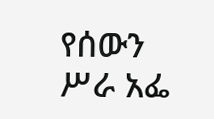የሰውን ሥራ አፌ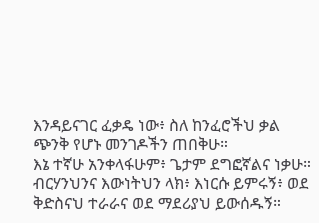እንዳይናገር ፈቃዴ ነው፥ ስለ ከንፈሮችህ ቃል ጭንቅ የሆኑ መንገዶችን ጠበቅሁ።
እኔ ተኛሁ አንቀላፋሁም፥ ጌታም ደግፎኛልና ነቃሁ።
ብርሃንህንና እውነትህን ላክ፥ እነርሱ ይምሩኝ፥ ወደ ቅድስናህ ተራራና ወደ ማደሪያህ ይውሰዱኝ።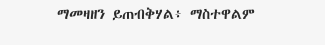ማመዛዘን ይጠብቅሃል፥ ማስተዋልም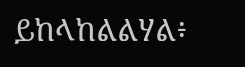ይከላከልልሃል፥